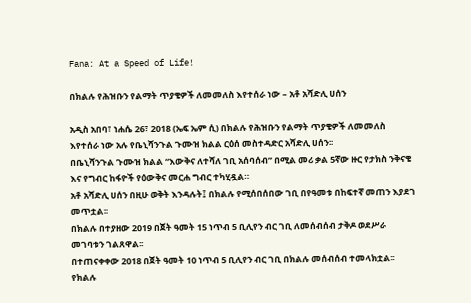Fana: At a Speed of Life!

በክልሉ የሕዝቡን የልማት ጥያቄዎች ለመመለስ እየተሰራ ነው – አቶ አሻድሊ ሀሰን

አዲስ አበባ፣ ነሐሴ 26፣ 2018 (ኤፍ ኤም ሲ) በክልሉ የሕዝቡን የልማት ጥያቄዎች ለመመለስ እየተሰራ ነው አሉ የቤኒሻንጉል ጉሙዝ ክልል ርዕሰ መስተዳድር አሻድሊ ሀሰን፡፡
በቤኒሻንጉል ጉሙዝ ክልል “እውቅና ለተሻለ ገቢ አሰባሰብ” በሚል መሪ ቃል 5ኛው ዙር የታክስ ንቅናቄ እና የግብር ከፋዮች የዕውቅና መርሐ ግብር ተካሂዷል።
አቶ አሻድሊ ሀሰን በዚሁ ወቅት እንዳሉት፤ በክልሉ የሚሰበሰበው ገቢ በየዓመቱ በከፍተኛ መጠን እያደገ መጥቷል፡፡
በክልሉ በተያዘው 2019 በጀት ዓመት 15 ነጥብ 5 ቢሊየን ብር ገቢ ለመሰብሰብ ታቅዶ ወደሥራ መገባቱን ገልጸዋል፡፡
በተጠናቀቀው 2018 በጀት ዓመት 10 ነጥብ 5 ቢሊየን ብር ገቢ በክልሉ መሰብሰብ ተመላክቷል፡፡
የክልሉ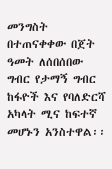መንግስት በተጠናቀቀው በጀት ዓመት ለሰበሰበው ግብር የታማኝ ግብር ከፋዮች እና የባለድርሻ አካላት ሚና ከፍተኛ መሆኑን አንስተዋል፡፡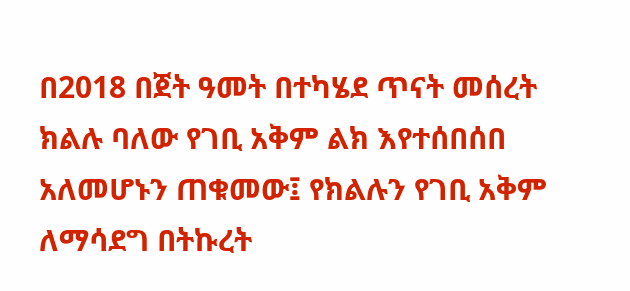በ2018 በጀት ዓመት በተካሄደ ጥናት መሰረት ክልሉ ባለው የገቢ አቅም ልክ እየተሰበሰበ አለመሆኑን ጠቁመው፤ የክልሉን የገቢ አቅም ለማሳደግ በትኩረት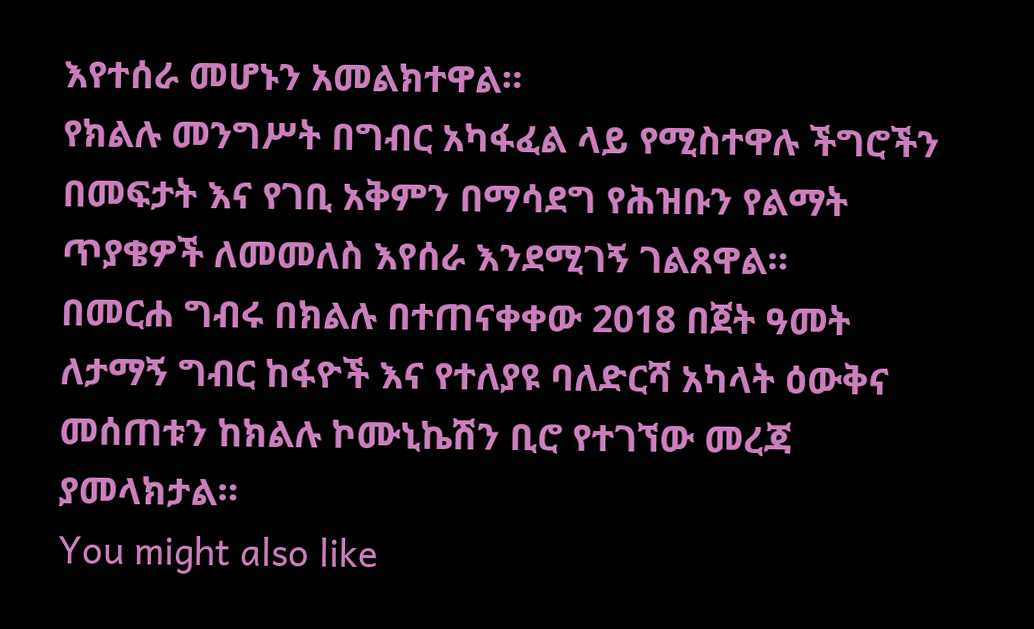እየተሰራ መሆኑን አመልክተዋል።
የክልሉ መንግሥት በግብር አካፋፈል ላይ የሚስተዋሉ ችግሮችን በመፍታት እና የገቢ አቅምን በማሳደግ የሕዝቡን የልማት ጥያቄዎች ለመመለስ እየሰራ እንደሚገኝ ገልጸዋል።
በመርሐ ግብሩ በክልሉ በተጠናቀቀው 2018 በጀት ዓመት ለታማኝ ግብር ከፋዮች እና የተለያዩ ባለድርሻ አካላት ዕውቅና መሰጠቱን ከክልሉ ኮሙኒኬሽን ቢሮ የተገኘው መረጃ ያመላክታል።
You might also like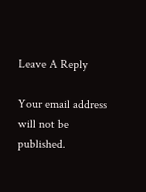Leave A Reply

Your email address will not be published.